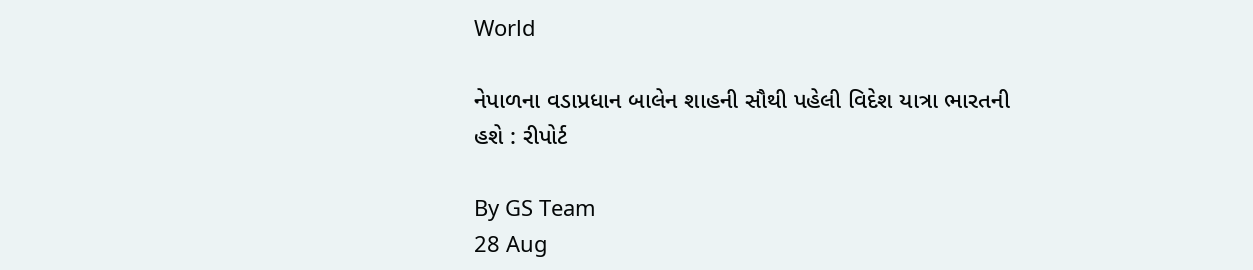World

નેપાળના વડાપ્રધાન બાલેન શાહની સૌથી પહેલી વિદેશ યાત્રા ભારતની હશે : રીપોર્ટ

By GS Team
28 Aug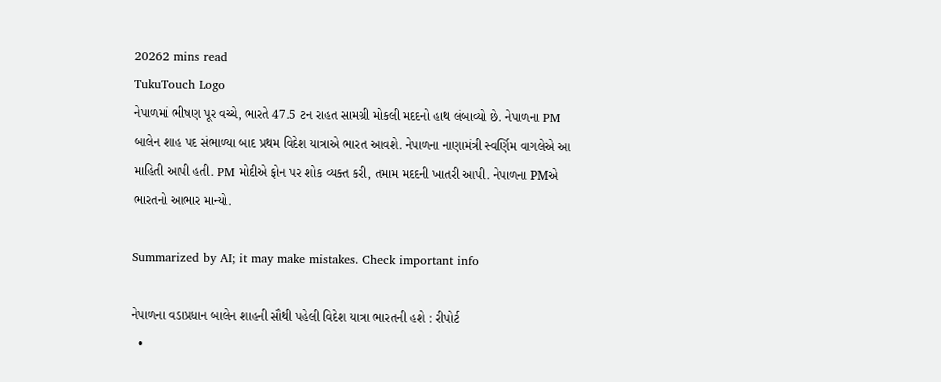20262 mins read
TukuTouch Logo
નેપાળમાં ભીષણ પૂર વચ્ચે, ભારતે 47.5 ટન રાહત સામગ્રી મોકલી મદદનો હાથ લંબાવ્યો છે. નેપાળના PM બાલેન શાહ પદ સંભાળ્યા બાદ પ્રથમ વિદેશ યાત્રાએ ભારત આવશે. નેપાળના નાણામંત્રી સ્વર્ણિમ વાગલેએ આ માહિતી આપી હતી. PM મોદીએ ફોન પર શોક વ્યક્ત કરી, તમામ મદદની ખાતરી આપી. નેપાળના PMએ ભારતનો આભાર માન્યો.

Summarized by AI; it may make mistakes. Check important info

નેપાળના વડાપ્રધાન બાલેન શાહની સૌથી પહેલી વિદેશ યાત્રા ભારતની હશે : રીપોર્ટ
  •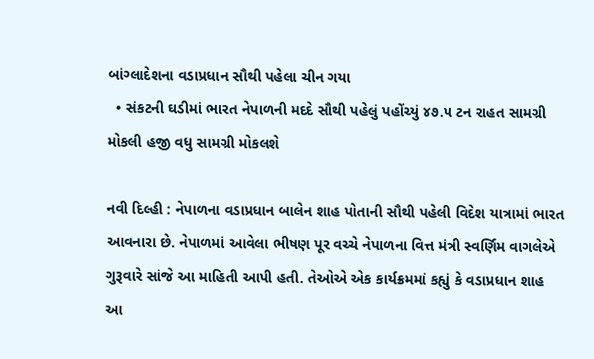બાંગ્લાદેશના વડાપ્રધાન સૌથી પહેલા ચીન ગયા
  • સંકટની ઘડીમાં ભારત નેપાળની મદદે સૌથી પહેલું પહોંચ્યું ૪૭.૫ ટન રાહત સામગ્રી મોકલી હજી વધુ સામગ્રી મોકલશે

નવી દિલ્હી : નેપાળના વડાપ્રધાન બાલેન શાહ પોતાની સૌથી પહેલી વિદેશ યાત્રામાં ભારત આવનારા છે. નેપાળમાં આવેલા ભીષણ પૂર વચ્ચે નેપાળના વિત્ત મંત્રી સ્વર્ણિમ વાગલેએ ગુરૂવારે સાંજે આ માહિતી આપી હતી. તેઓએ એક કાર્યક્રમમાં કહ્યું કે વડાપ્રધાન શાહ આ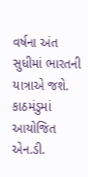વર્ષના અંત સુધીમાં ભારતની યાત્રાએ જશે.
કાઠમંડુમાં આયોજિત એન.ડી.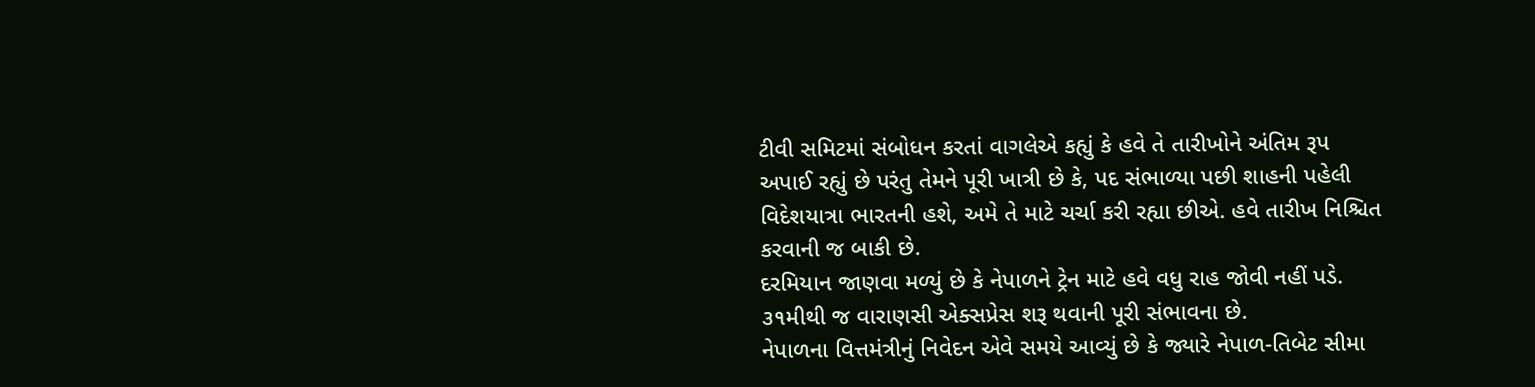ટીવી સમિટમાં સંબોધન કરતાં વાગલેએ કહ્યું કે હવે તે તારીખોને અંતિમ રૂપ અપાઈ રહ્યું છે પરંતુ તેમને પૂરી ખાત્રી છે કે, પદ સંભાળ્યા પછી શાહની પહેલી વિદેશયાત્રા ભારતની હશે, અમે તે માટે ચર્ચા કરી રહ્યા છીએ. હવે તારીખ નિશ્ચિત કરવાની જ બાકી છે.
દરમિયાન જાણવા મળ્યું છે કે નેપાળને ટ્રેન માટે હવે વધુ રાહ જોવી નહીં પડે. ૩૧મીથી જ વારાણસી એક્સપ્રેસ શરૂ થવાની પૂરી સંભાવના છે.
નેપાળના વિત્તમંત્રીનું નિવેદન એવે સમયે આવ્યું છે કે જ્યારે નેપાળ-તિબેટ સીમા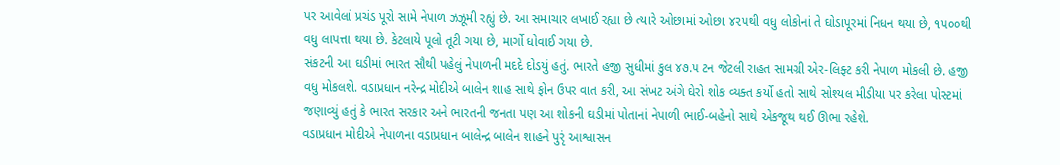પર આવેલાં પ્રચંડ પૂરો સામે નેપાળ ઝઝૂમી રહ્યું છે. આ સમાચાર લખાઈ રહ્યા છે ત્યારે ઓછામાં ઓછા ૪૨૫થી વધુ લોકોનાં તે ઘોડાપૂરમાં નિધન થયા છે, ૧૫૦૦થી વધુ લાપત્તા થયા છે. કેટલાયે પૂલો તૂટી ગયા છે, માર્ગો ધોવાઈ ગયા છે.
સંકટની આ ઘડીમાં ભારત સૌથી પહેલું નેપાળની મદદે દોડયું હતું. ભારતે હજી સુધીમાં કુલ ૪૭.૫ ટન જેટલી રાહત સામગ્રી એર-લિફ્ટ કરી નેપાળ મોકલી છે. હજી વધુ મોકલશે. વડાપ્રધાન નરેન્દ્ર મોદીએ બાલેન શાહ સાથે ફોન ઉપર વાત કરી, આ સંખટ અંગે ઘેરો શોક વ્યક્ત કર્યો હતો સાથે સોશ્યલ મીડીયા પર કરેલા પોસ્ટમાં જણાવ્યું હતું કે ભારત સરકાર અને ભારતની જનતા પણ આ શોકની ઘડીમાં પોતાનાં નેપાળી ભાઈ-બહેનો સાથે એકજૂથ થઈ ઊભા રહેશે.
વડાપ્રધાન મોદીએ નેપાળના વડાપ્રધાન બાલેન્દ્ર બાલેન શાહને પુરૃં આશ્વાસન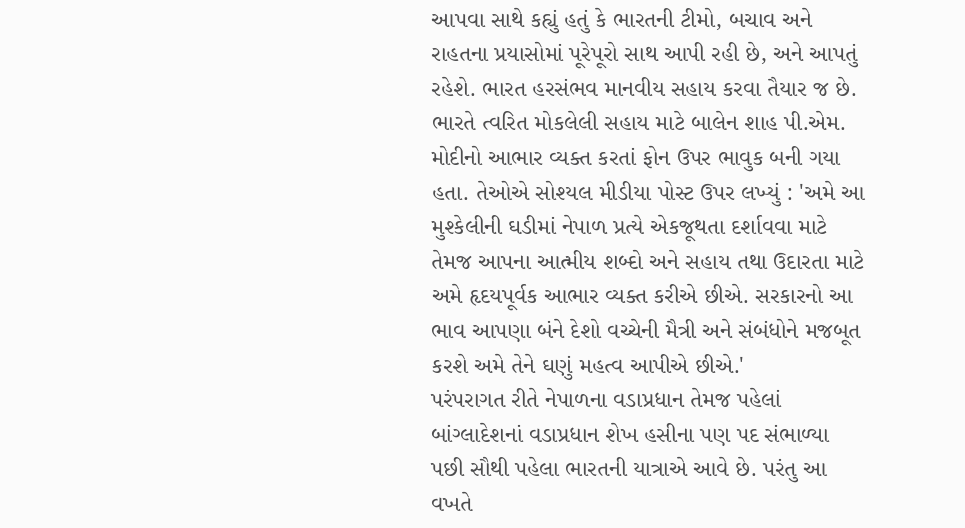આપવા સાથે કહ્યું હતું કે ભારતની ટીમો, બચાવ અને રાહતના પ્રયાસોમાં પૂરેપૂરો સાથ આપી રહી છે, અને આપતું રહેશે. ભારત હરસંભવ માનવીય સહાય કરવા તૈયાર જ છે.
ભારતે ત્વરિત મોકલેલી સહાય માટે બાલેન શાહ પી.એમ. મોદીનો આભાર વ્યક્ત કરતાં ફોન ઉપર ભાવુક બની ગયા હતા. તેઓએ સોશ્યલ મીડીયા પોસ્ટ ઉપર લખ્યું : 'અમે આ મુશ્કેલીની ઘડીમાં નેપાળ પ્રત્યે એકજૂથતા દર્શાવવા માટે તેમજ આપના આત્મીય શબ્દો અને સહાય તથા ઉદારતા માટે અમે હૃદયપૂર્વક આભાર વ્યક્ત કરીએ છીએ. સરકારનો આ ભાવ આપણા બંને દેશો વચ્ચેની મૈત્રી અને સંબંધોને મજબૂત કરશે અમે તેને ઘણું મહત્વ આપીએ છીએ.'
પરંપરાગત રીતે નેપાળના વડાપ્રધાન તેમજ પહેલાં બાંગ્લાદેશનાં વડાપ્રધાન શેખ હસીના પણ પદ સંભાળ્યા પછી સૌથી પહેલા ભારતની યાત્રાએ આવે છે. પરંતુ આ વખતે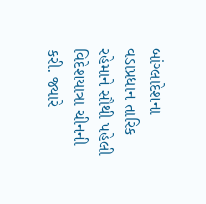બાંગ્લાદેશના વડાપ્રધાન તારિક રહેમાને સૌથી પહેલી વિદેશયાત્રા ચીનની કરી. જ્યારે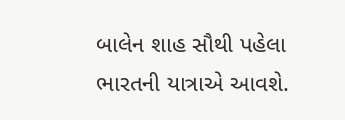બાલેન શાહ સૌથી પહેલા ભારતની યાત્રાએ આવશે.